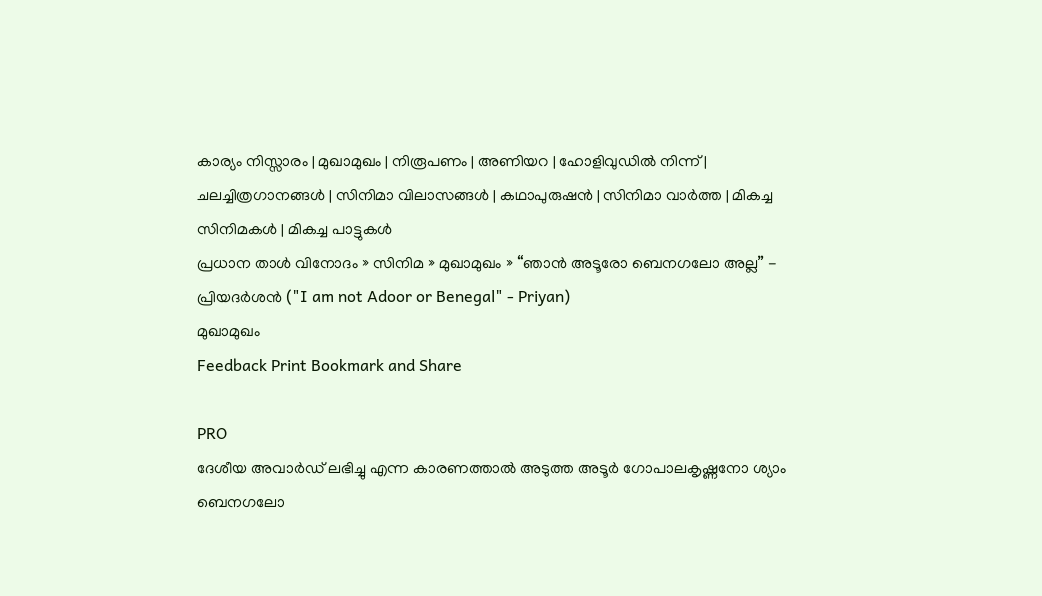കാര്യം നിസ്സാരം | മുഖാമുഖം | നിരൂപണം | അണിയറ | ഹോളിവുഡില്‍ നിന്ന്‌ | ചലച്ചിത്രഗാനങ്ങള്‍ | സിനിമാ വിലാസങ്ങള്‍ | കഥാപുരുഷന്‍ | സിനിമാ വാര്‍ത്ത | മികച്ച സിനിമകള്‍ | മികച്ച പാട്ടുകള്‍
പ്രധാന താള്‍ വിനോദം » സിനിമ » മുഖാമുഖം » “ഞാന്‍ അടൂരോ ബെനഗലോ അല്ല” - പ്രിയദര്‍ശന്‍ ("I am not Adoor or Benegal" - Priyan)
മുഖാമുഖം
Feedback Print Bookmark and Share

PRO
ദേശീയ അവാര്‍ഡ് ലഭിച്ചു എന്ന കാരണത്താല്‍ അടുത്ത അടൂര്‍ ഗോപാലകൃഷ്ണനോ ശ്യാം ബെനഗലോ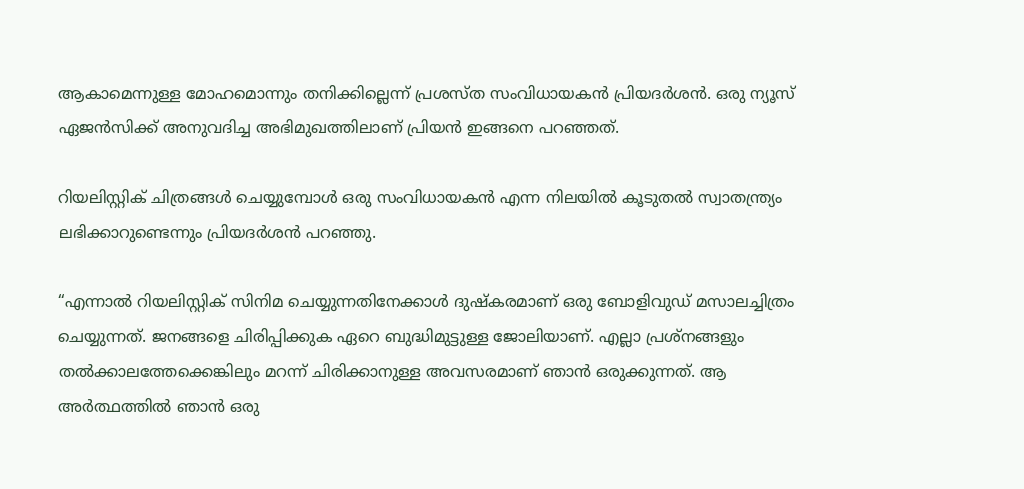ആകാ‍മെന്നുള്ള മോഹമൊന്നും തനിക്കില്ലെന്ന് പ്രശസ്ത സംവിധായകന്‍ പ്രിയദര്‍ശന്‍. ഒരു ന്യൂസ് ഏജന്‍സിക്ക് അനുവദിച്ച അഭിമുഖത്തിലാണ് പ്രിയന്‍ ഇങ്ങനെ പറഞ്ഞത്.

റിയലിസ്റ്റിക് ചിത്രങ്ങള്‍ ചെയ്യുമ്പോള്‍ ഒരു സംവിധായകന്‍ എന്ന നിലയില്‍ കൂടുതല്‍ സ്വാതന്ത്ര്യം ലഭിക്കാറുണ്ടെന്നും പ്രിയദര്‍ശന്‍ പറഞ്ഞു.

“എന്നാല്‍ റിയലിസ്റ്റിക് സിനിമ ചെയ്യുന്നതിനേക്കാള്‍ ദുഷ്കരമാണ് ഒരു ബോളിവുഡ് മസാലച്ചിത്രം ചെയ്യുന്നത്. ജനങ്ങളെ ചിരിപ്പിക്കുക ഏറെ ബുദ്ധിമുട്ടുള്ള ജോലിയാണ്. എല്ലാ പ്രശ്നങ്ങളും തല്‍ക്കാലത്തേക്കെങ്കിലും മറന്ന് ചിരിക്കാനുള്ള അവസരമാണ് ഞാന്‍ ഒരുക്കുന്നത്. ആ അര്‍ത്ഥത്തില്‍ ഞാന്‍ ഒരു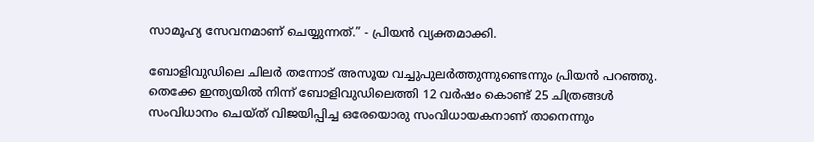സാമൂഹ്യ സേവനമാണ് ചെയ്യുന്നത്.” - പ്രിയന്‍ വ്യക്തമാക്കി.

ബോളിവുഡിലെ ചിലര്‍ തന്നോട് അസൂയ വച്ചുപുലര്‍ത്തുന്നുണ്ടെന്നും പ്രിയന്‍ പറഞ്ഞു. തെക്കേ ഇന്ത്യയില്‍ നിന്ന് ബോളിവുഡിലെത്തി 12 വര്‍ഷം കൊണ്ട് 25 ചിത്രങ്ങള്‍ സംവിധാനം ചെയ്ത് വിജയിപ്പിച്ച ഒരേയൊരു സംവിധായകനാണ് താനെന്നും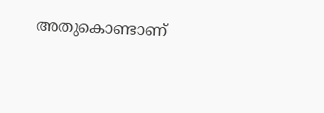അതുകൊണ്ടാണ്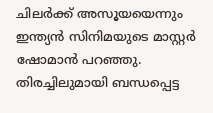ചിലര്‍ക്ക് അസൂയയെന്നും ഇന്ത്യന്‍ സിനിമയുടെ മാസ്റ്റര്‍ ഷോമാന്‍ പറഞ്ഞു.
തിരച്ചിലുമായി ബന്ധപ്പെട്ട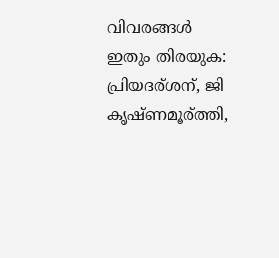വിവരങ്ങള്‍
ഇതും തിരയുക: പ്രിയദര്ശന്, ജി കൃഷ്ണമൂര്ത്തി,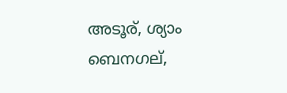അടൂര്, ശ്യാം ബെനഗല്,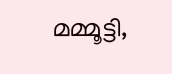മമ്മൂട്ടി,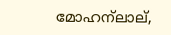മോഹന്ലാല്,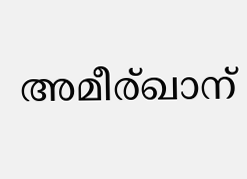അമീര്ഖാന്